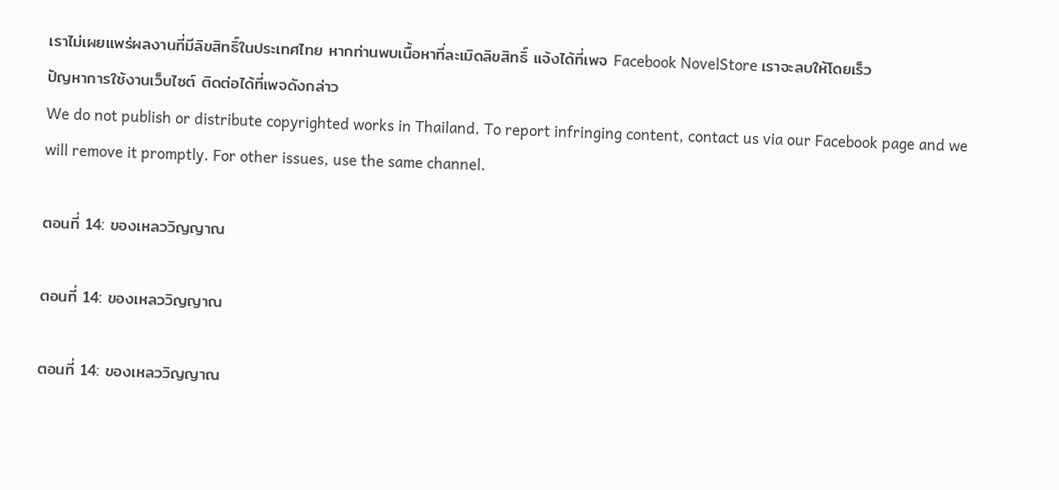เราไม่เผยแพร่ผลงานที่มีลิขสิทธิ์ในประเทศไทย หากท่านพบเนื้อหาที่ละเมิดลิขสิทธิ์ แจ้งได้ที่เพจ Facebook NovelStore เราจะลบให้โดยเร็ว
ปัญหาการใช้งานเว็บไซต์ ติดต่อได้ที่เพจดังกล่าว
We do not publish or distribute copyrighted works in Thailand. To report infringing content, contact us via our Facebook page and we will remove it promptly. For other issues, use the same channel.

ตอนที่ 14: ของเหลววิญญาณ

ตอนที่ 14: ของเหลววิญญาณ

ตอนที่ 14: ของเหลววิญญาณ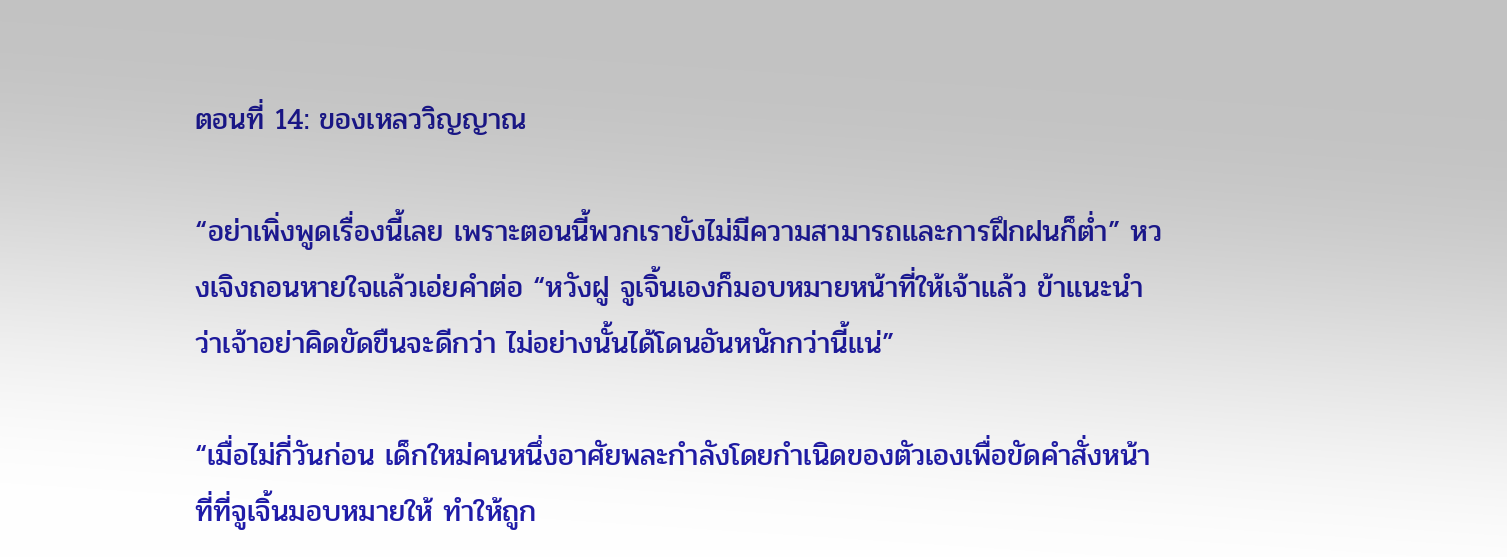ตอนที่ 14: ของเหลววิญญาณ

“อย่าเพิ่งพูดเรื่องนี้เลย เพราะตอนนี้พวกเรายังไม่มีความสามารถและการฝึกฝนก็ต่ำ” หวงเจิงถอนหายใจแล้วเอ่ยคำต่อ “หวังฝู จูเจิ้นเองก็มอบหมายหน้าที่ให้เจ้าแล้ว ข้าแนะนำว่าเจ้าอย่าคิดขัดขืนจะดีกว่า ไม่อย่างนั้นได้โดนอันหนักกว่านี้แน่”

“เมื่อไม่กี่วันก่อน เด็กใหม่คนหนึ่งอาศัยพละกำลังโดยกำเนิดของตัวเองเพื่อขัดคำสั่งหน้าที่ที่จูเจิ้นมอบหมายให้ ทำให้ถูก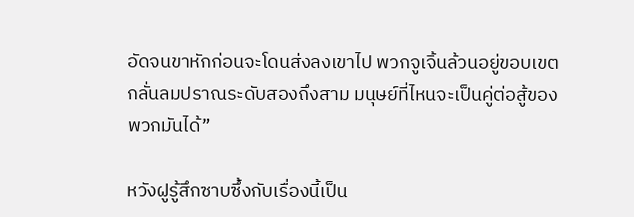อัดจนขาหักก่อนจะโดนส่งลงเขาไป พวกจูเจิ้นล้วนอยู่ขอบเขตกลั่นลมปราณระดับสองถึงสาม มนุษย์ที่ไหนจะเป็นคู่ต่อสู้ของพวกมันได้”

หวังฝูรู้สึกซาบซึ้งกับเรื่องนี้เป็น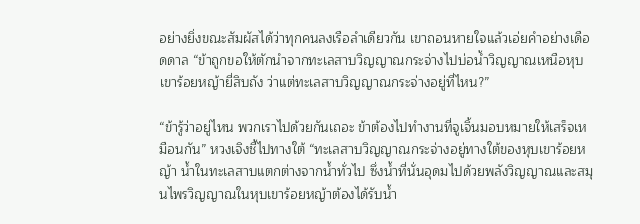อย่างยิ่งขณะสัมผัสได้ว่าทุกคนลงเรือลำเดียวกัน เขาถอนหายใจแล้วเอ่ยคำอย่างเดือดดาล “ข้าถูกขอให้ตักนำจากทะเลสาบวิญญาณกระจ่างไปบ่อน้ำวิญญาณเหนือหุบเขาร้อยหญ้ายี่สิบถัง ว่าแต่ทะเลสาบวิญญาณกระจ่างอยู่ที่ไหน?”

“ข้ารู้ว่าอยู่ไหน พวกเราไปด้วยกันเถอะ ข้าต้องไปทำงานที่จูเจิ้นมอบหมายให้เสร็จเหมือนกัน” หวงเจิงชี้ไปทางใต้ “ทะเลสาบวิญญาณกระจ่างอยู่ทางใต้ของหุบเขาร้อยหญ้า น้ำในทะเลสาบแตกต่างจากน้ำทั่วไป ซึ่งน้ำที่นั่นอุดมไปด้วยพลังวิญญาณและสมุนไพรวิญญาณในหุบเขาร้อยหญ้าต้องได้รับน้ำ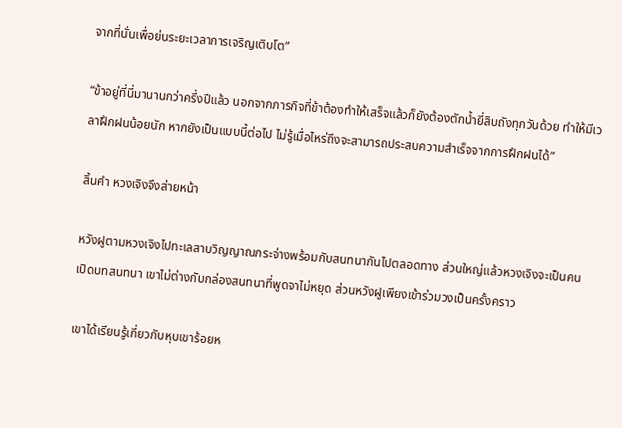จากที่นั่นเพื่อย่นระยะเวลาการเจริญเติบโต”

“ข้าอยู่ที่นี่มานานกว่าครึ่งปีแล้ว นอกจากภารกิจที่ข้าต้องทำให้เสร็จแล้วก็ยังต้องตักน้ำยี่สิบถังทุกวันด้วย ทำให้มีเวลาฝึกฝนน้อยนัก หากยังเป็นแบบนี้ต่อไป ไม่รู้เมื่อไหร่ถึงจะสามารถประสบความสำเร็จจากการฝึกฝนได้”

สิ้นคำ หวงเจิงจึงส่ายหน้า

หวังฝูตามหวงเจิงไปทะเลสาบวิญญาณกระจ่างพร้อมกับสนทนากันไปตลอดทาง ส่วนใหญ่แล้วหวงเจิงจะเป็นคนเปิดบทสนทนา เขาไม่ต่างกับกล่องสนทนาที่พูดจาไม่หยุด ส่วนหวังฝูเพียงเข้าร่วมวงเป็นครั้งคราว

เขาได้เรียนรู้เกี่ยวกับหุบเขาร้อยห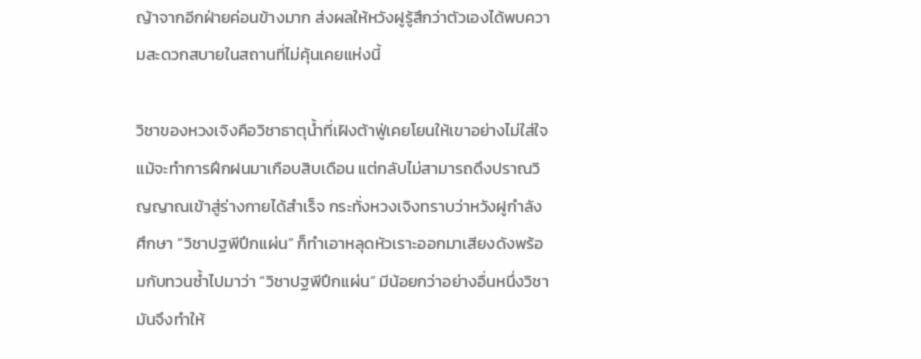ญ้าจากอีกฝ่ายค่อนข้างมาก ส่งผลให้หวังฝูรู้สึกว่าตัวเองได้พบความสะดวกสบายในสถานที่ไม่คุ้นเคยแห่งนี้

วิชาของหวงเจิงคือวิชาธาตุน้ำที่เฝิงต้าฟู่เคยโยนให้เขาอย่างไม่ใส่ใจ แม้จะทำการฝึกฝนมาเกือบสิบเดือน แต่กลับไม่สามารถดึงปราณวิญญาณเข้าสู่ร่างกายได้สำเร็จ กระทั่งหวงเจิงทราบว่าหวังฝูกำลังศึกษา “วิชาปฐพีปึกแผ่น” ก็ทำเอาหลุดหัวเราะออกมาเสียงดังพร้อมกับทวนซ้ำไปมาว่า “วิชาปฐพีปึกแผ่น” มีน้อยกว่าอย่างอื่นหนึ่งวิชา มันจึงทำให้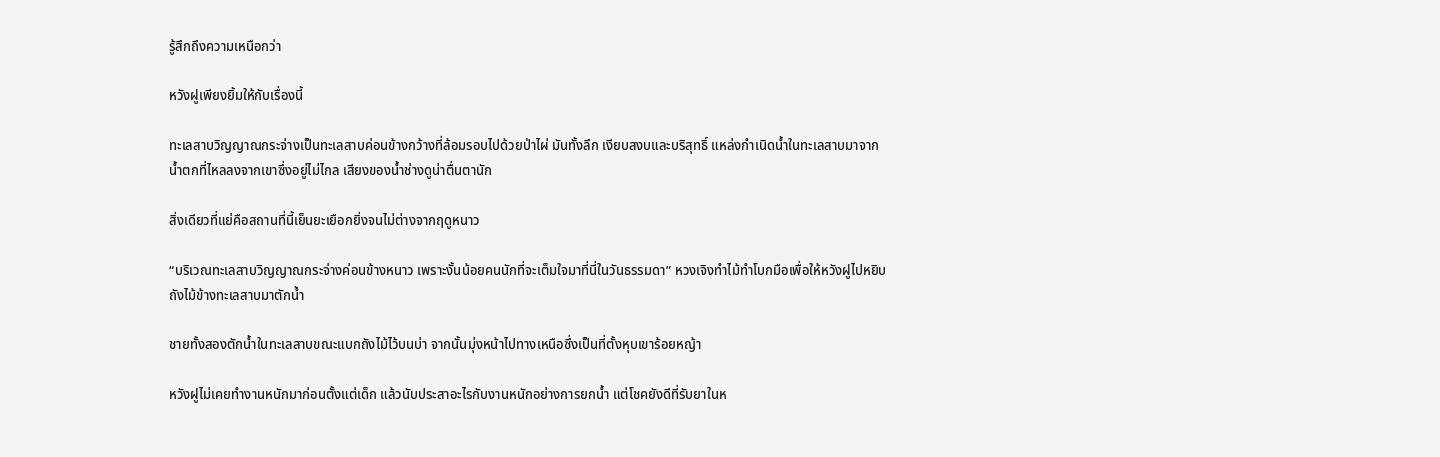รู้สึกถึงความเหนือกว่า

หวังฝูเพียงยิ้มให้กับเรื่องนี้

ทะเลสาบวิญญาณกระจ่างเป็นทะเลสาบค่อนข้างกว้างที่ล้อมรอบไปด้วยป่าไผ่ มันทั้งลึก เงียบสงบและบริสุทธิ์ แหล่งกำเนิดน้ำในทะเลสาบมาจากน้ำตกที่ไหลลงจากเขาซึ่งอยู่ไม่ไกล เสียงของน้ำช่างดูน่าตื่นตานัก

สิ่งเดียวที่แย่คือสถานที่นี้เย็นยะเยือกยิ่งจนไม่ต่างจากฤดูหนาว

“บริเวณทะเลสาบวิญญาณกระจ่างค่อนข้างหนาว เพราะงั้นน้อยคนนักที่จะเต็มใจมาที่นี่ในวันธรรมดา” หวงเจิงทำไม้ทำโบกมือเพื่อให้หวังฝูไปหยิบถังไม้ข้างทะเลสาบมาตักน้ำ

ชายทั้งสองตักน้ำในทะเลสาบขณะแบกถังไม้ไว้บนบ่า จากนั้นมุ่งหน้าไปทางเหนือซึ่งเป็นที่ตั้งหุบเขาร้อยหญ้า

หวังฝูไม่เคยทำงานหนักมาก่อนตั้งแต่เด็ก แล้วนับประสาอะไรกับงานหนักอย่างการยกน้ำ แต่โชคยังดีที่รับยาในห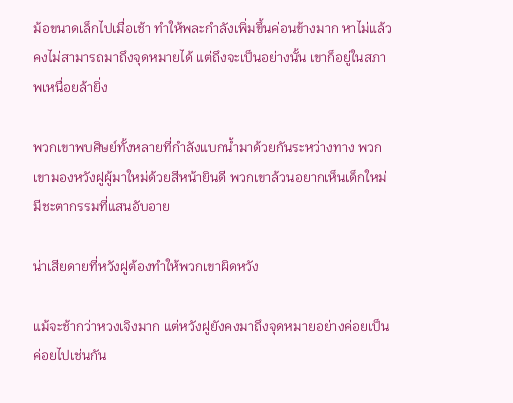ม้อขนาดเล็กไปเมื่อเช้า ทำให้พละกำลังเพิ่มขึ้นค่อนข้างมาก หาไม่แล้วคงไม่สามารถมาถึงจุดหมายได้ แต่ถึงจะเป็นอย่างนั้น เขาก็อยู่ในสภาพเหนื่อยล้ายิ่ง

พวกเขาพบศิษย์ทั้งหลายที่กำลังแบกน้ำมาด้วยกันระหว่างทาง พวกเขามองหวังฝูผู้มาใหม่ด้วยสีหน้ายินดี พวกเขาล้วนอยากเห็นเด็กใหม่มีชะตากรรมที่แสนอับอาย

น่าเสียดายที่หวังฝูต้องทำให้พวกเขาผิดหวัง

แม้จะช้ากว่าหวงเจิงมาก แต่หวังฝูยังคงมาถึงจุดหมายอย่างค่อยเป็นค่อยไปเช่นกัน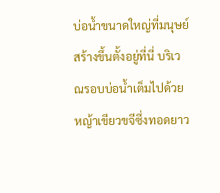บ่อน้ำขนาดใหญ่ที่มนุษย์สร้างขึ้นตั้งอยู่ที่นี่ บริเวณรอบบ่อน้ำเต็มไปด้วยหญ้าเขียวขจีซึ่งทอดยาว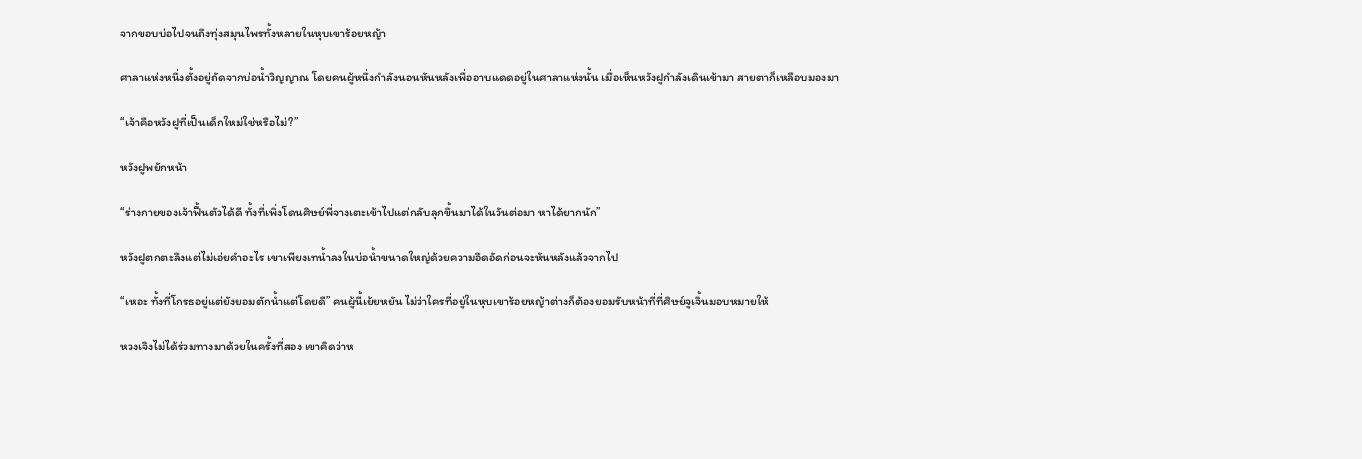จากขอบบ่อไปจนถึงทุ่งสมุนไพรทั้งหลายในหุบเขาร้อยหญ้า

ศาลาแห่งหนึ่งตั้งอยู่ถัดจากบ่อน้ำวิญญาณ โดยคนผู้หนึ่งกำลังนอนหันหลังเพื่ออาบแดดอยู่ในศาลาแห่งนั้น เมื่อเห็นหวังฝูกำลังเดินเข้ามา สายตาก็เหลือบมองมา

“เจ้าคือหวังฝูที่เป็นเด็กใหม่ใช่หรือไม่?”

หวังฝูพยักหน้า

“ร่างกายของเจ้าฟื้นตัวได้ดี ทั้งที่เพิ่งโดนศิษย์พี่จางเตะเข้าไปแต่กลับลุกขึ้นมาได้ในวันต่อมา หาได้ยากนัก”

หวังฝูตกตะลึงแต่ไม่เอ่ยคำอะไร เขาเพียงเทน้ำลงในบ่อน้ำขนาดใหญ่ด้วยความอึดอัดก่อนจะหันหลังแล้วจากไป

“เหอะ ทั้งที่โกรธอยู่แต่ยังยอมตักน้ำแต่โดยดี” คนผู้นี้เย้ยหยัน ไม่ว่าใครที่อยู่ในหุบเขาร้อยหญ้าต่างก็ต้องยอมรับหน้าที่ที่ศิษย์จูเจิ้นมอบหมายให้

หวงเจิงไม่ได้ร่วมทางมาด้วยในครั้งที่สอง เขาคิดว่าห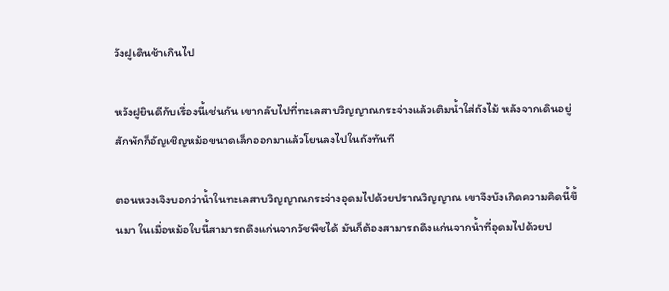วังฝูเดินช้าเกินไป

หวังฝูยินดีกับเรื่องนี้เช่นกัน เขากลับไปที่ทะเลสาบวิญญาณกระจ่างแล้วเติมน้ำใส่ถังไม้ หลังจากเดินอยู่สักพักก็อัญเชิญหม้อขนาดเล็กออกมาแล้วโยนลงไปในถังทันที

ตอนหวงเจิงบอกว่าน้ำในทะเลสาบวิญญาณกระจ่างอุดมไปด้วยปราณวิญญาณ เขาจึงบังเกิดความคิดนี้ขึ้นมา ในเมื่อหม้อใบนี้สามารถดึงแก่นจากวัชพืชได้ มันก็ต้องสามารถดึงแก่นจากน้ำที่อุดมไปด้วยป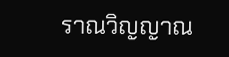ราณวิญญาณ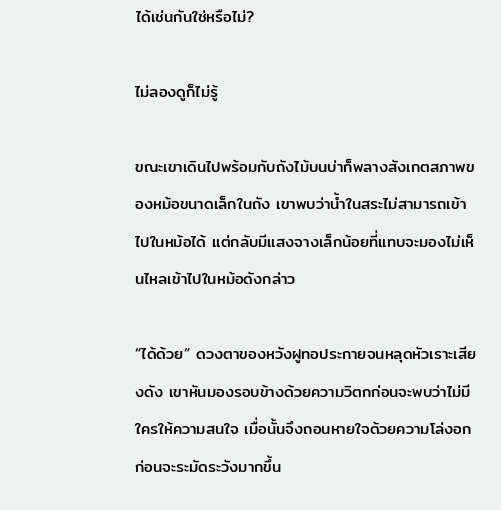ได้เช่นกันใช่หรือไม่?

ไม่ลองดูก็ไม่รู้

ขณะเขาเดินไปพร้อมกับถังไม้บนบ่าก็พลางสังเกตสภาพของหม้อขนาดเล็กในถัง เขาพบว่าน้ำในสระไม่สามารถเข้าไปในหม้อได้ แต่กลับมีแสงจางเล็กน้อยที่แทบจะมองไม่เห็นไหลเข้าไปในหม้อดังกล่าว

“ได้ด้วย” ดวงตาของหวังฝูทอประกายจนหลุดหัวเราะเสียงดัง เขาหันมองรอบข้างด้วยความวิตกก่อนจะพบว่าไม่มีใครให้ความสนใจ เมื่อนั้นจึงถอนหายใจด้วยความโล่งอกก่อนจะระมัดระวังมากขึ้น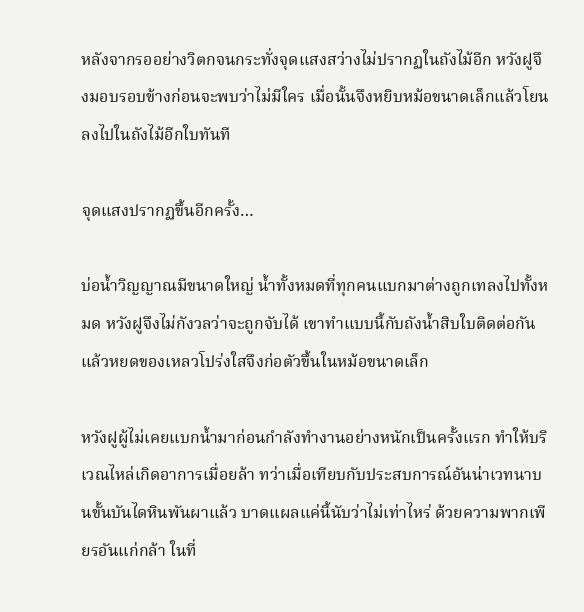หลังจากรออย่างวิตกจนกระทั่งจุดแสงสว่างไม่ปรากฏในถังไม้อีก หวังฝูจึงมอบรอบข้างก่อนจะพบว่าไม่มีใคร เมื่อนั้นจึงหยิบหม้อขนาดเล็กแล้วโยนลงไปในถังไม้อีกใบทันที

จุดแสงปรากฏขึ้นอีกครั้ง…

บ่อน้ำวิญญาณมีขนาดใหญ่ น้ำทั้งหมดที่ทุกคนแบกมาต่างถูกเทลงไปทั้งหมด หวังฝูจึงไม่กังวลว่าจะถูกจับได้ เขาทำแบบนี้กับถังน้ำสิบใบติดต่อกัน แล้วหยดของเหลวโปร่งใสจึงก่อตัวขึ้นในหม้อขนาดเล็ก

หวังฝูผู้ไม่เคยแบกน้ำมาก่อนกำลังทำงานอย่างหนักเป็นครั้งแรก ทำให้บริเวณไหล่เกิดอาการเมื่อยล้า ทว่าเมื่อเทียบกับประสบการณ์อันน่าเวทนาบนขั้นบันไดหินพันผาแล้ว บาดแผลแค่นี้นับว่าไม่เท่าไหร่ ด้วยความพากเพียรอันแก่กล้า ในที่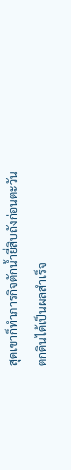สุดเขาก็ทำภารกิจตักน้ำยี่สิบถังก่อนตะวันตกดินได้เป็นผลสำเร็จ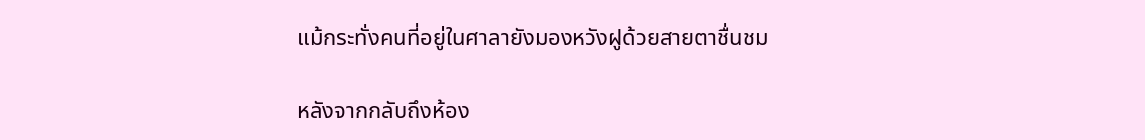แม้กระทั่งคนที่อยู่ในศาลายังมองหวังฝูด้วยสายตาชื่นชม

หลังจากกลับถึงห้อง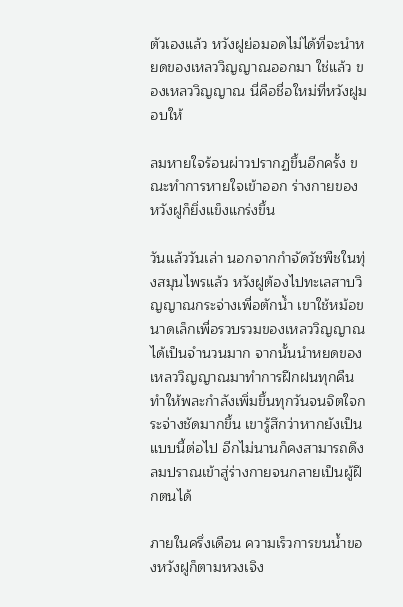ตัวเองแล้ว หวังฝูย่อมอดไม่ได้ที่จะนำหยดของเหลววิญญาณออกมา ใช่แล้ว ของเหลววิญญาณ นี่คือชื่อใหม่ที่หวังฝูมอบให้

ลมหายใจร้อนผ่าวปรากฏขึ้นอีกครั้ง ขณะทำการหายใจเข้าออก ร่างกายของหวังฝูก็ยิ่งแข็งแกร่งขึ้น

วันแล้ววันเล่า นอกจากกำจัดวัชพืชในทุ่งสมุนไพรแล้ว หวังฝูต้องไปทะเลสาบวิญญาณกระจ่างเพื่อตักน้ำ เขาใช้หม้อขนาดเล็กเพื่อรวบรวมของเหลววิญญาณได้เป็นจำนวนมาก จากนั้นนำหยดของเหลววิญญาณมาทำการฝึกฝนทุกคืน ทำให้พละกำลังเพิ่มขึ้นทุกวันจนจิตใจกระจ่างชัดมากขึ้น เขารู้สึกว่าหากยังเป็นแบบนี้ต่อไป อีกไม่นานก็คงสามารถดึงลมปราณเข้าสู่ร่างกายจนกลายเป็นผู้ฝึกตนได้

ภายในครึ่งเดือน ความเร็วการขนน้ำของหวังฝูก็ตามหวงเจิง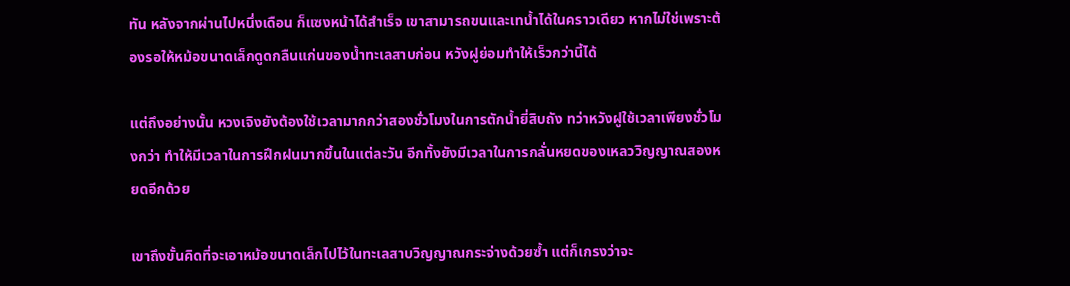ทัน หลังจากผ่านไปหนึ่งเดือน ก็แซงหน้าได้สำเร็จ เขาสามารถขนและเทน้ำได้ในคราวเดียว หากไม่ใช่เพราะต้องรอให้หม้อขนาดเล็กดูดกลืนแก่นของน้ำทะเลสาบก่อน หวังฝูย่อมทำให้เร็วกว่านี้ได้

แต่ถึงอย่างนั้น หวงเจิงยังต้องใช้เวลามากกว่าสองชั่วโมงในการตักน้ำยี่สิบถัง ทว่าหวังฝูใช้เวลาเพียงชั่วโมงกว่า ทำให้มีเวลาในการฝึกฝนมากขึ้นในแต่ละวัน อีกทั้งยังมีเวลาในการกลั่นหยดของเหลววิญญาณสองหยดอีกด้วย

เขาถึงขั้นคิดที่จะเอาหม้อขนาดเล็กไปไว้ในทะเลสาบวิญญาณกระจ่างด้วยซ้ำ แต่ก็เกรงว่าจะ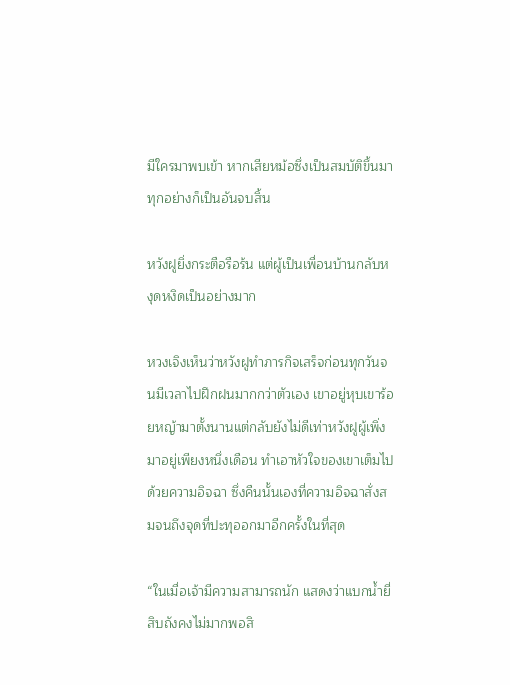มีใครมาพบเข้า หากเสียหม้อซึ่งเป็นสมบัติขึ้นมา ทุกอย่างก็เป็นอันจบสิ้น

หวังฝูยิ่งกระตือรือร้น แต่ผู้เป็นเพื่อนบ้านกลับหงุดหงิดเป็นอย่างมาก

หวงเจิงเห็นว่าหวังฝูทำภารกิจเสร็จก่อนทุกวันจนมีเวลาไปฝึกฝนมากกว่าตัวเอง เขาอยู่หุบเขาร้อยหญ้ามาตั้งนานแต่กลับยังไม่ดีเท่าหวังฝูผู้เพิ่งมาอยู่เพียงหนึ่งเดือน ทำเอาหัวใจของเขาเต็มไปด้วยความอิจฉา ซึ่งคืนนั้นเองที่ความอิจฉาสั่งสมจนถึงจุดที่ปะทุออกมาอีกครั้งในที่สุด

“ในเมื่อเจ้ามีความสามารถนัก แสดงว่าแบกน้ำยี่สิบถังคงไม่มากพอสิ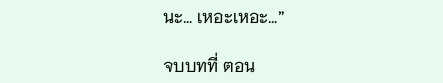นะ… เหอะเหอะ…”

จบบทที่ ตอน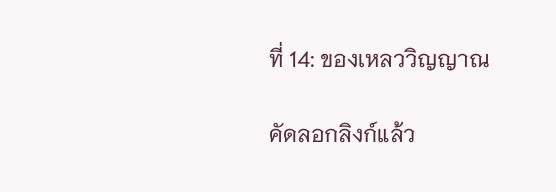ที่ 14: ของเหลววิญญาณ

คัดลอกลิงก์แล้ว